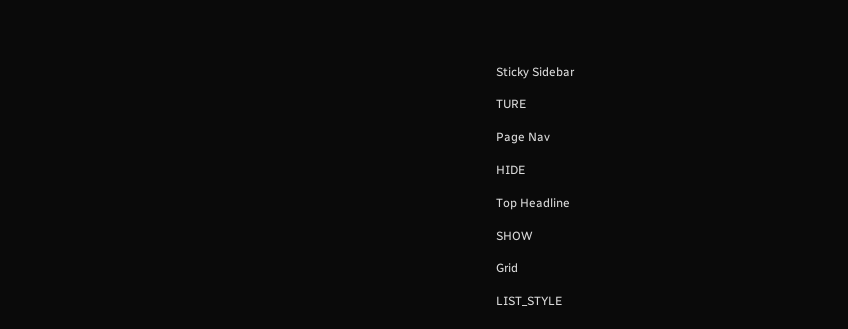Sticky Sidebar

TURE

Page Nav

HIDE

Top Headline

SHOW

Grid

LIST_STYLE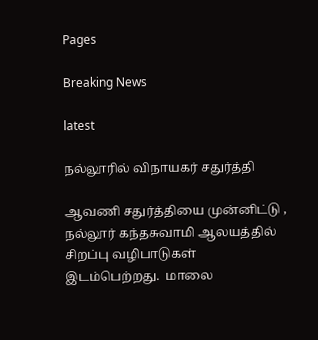Pages

Breaking News

latest

நல்லூரில் விநாயகர் சதுர்த்தி

ஆவணி சதுர்த்தியை முன்னிட்டு , நல்லூர் கந்தசுவாமி ஆலயத்தில் சிறப்பு வழிபாடுகள் இடம்பெற்றது.  மாலை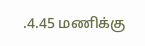.4.45 மணிக்கு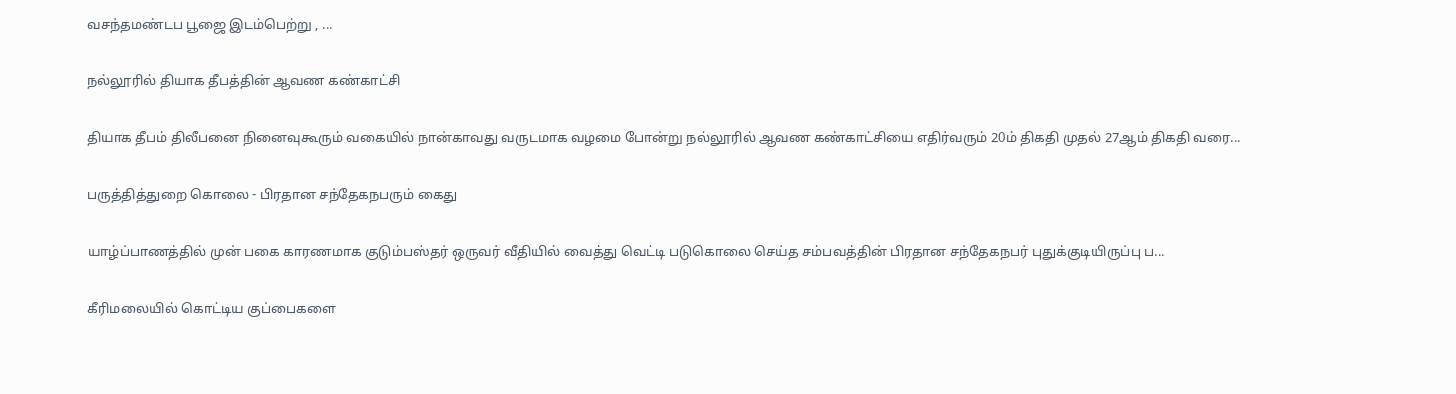வசந்தமண்டப பூஜை இடம்பெற்று , ...

நல்லூரில் தியாக தீபத்தின் ஆவண கண்காட்சி

தியாக தீபம் திலீபனை நினைவுகூரும் வகையில் நான்காவது வருடமாக வழமை போன்று நல்லூரில் ஆவண கண்காட்சியை எதிர்வரும் 20ம் திகதி முதல் 27ஆம் திகதி வரை...

பருத்தித்துறை கொலை - பிரதான சந்தேகநபரும் கைது

யாழ்ப்பாணத்தில் முன் பகை காரணமாக குடும்பஸ்தர் ஒருவர் வீதியில் வைத்து வெட்டி படுகொலை செய்த சம்பவத்தின் பிரதான சந்தேகநபர் புதுக்குடியிருப்பு ப...

கீரிமலையில் கொட்டிய குப்பைகளை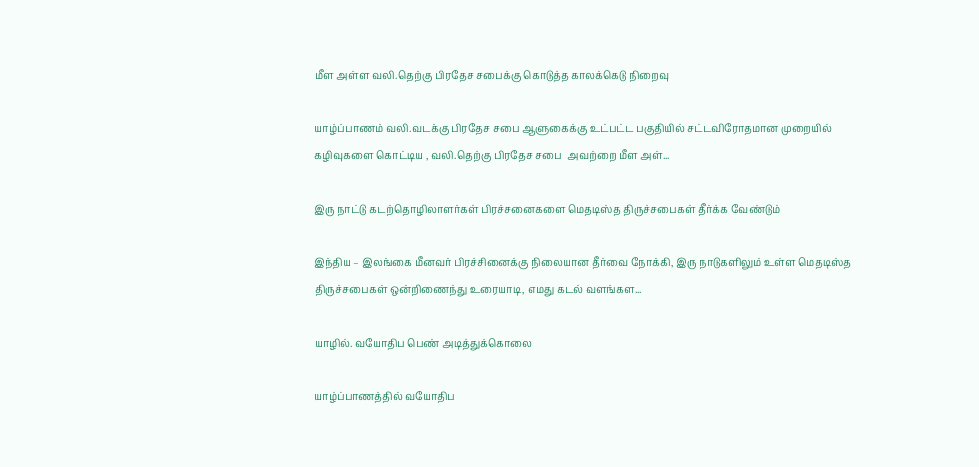மீள அள்ள வலி.தெற்கு பிரதேச சபைக்கு கொடுத்த காலக்கெடு நிறைவு

யாழ்ப்பாணம் வலி.வடக்கு பிரதேச சபை ஆளுகைக்கு உட்பட்ட பகுதியில் சட்டவிரோதமான முறையில் கழிவுகளை கொட்டிய , வலி.தெற்கு பிரதேச சபை  அவற்றை மீள அள்...

இரு நாட்டு கடற்தொழிலாளர்கள் பிரச்சனைகளை மெதடிஸ்த திருச்சபைகள் தீர்க்க வேண்டும்

இந்திய – இலங்கை மீனவர் பிரச்சினைக்கு நிலையான தீர்வை நோக்கி, இரு நாடுகளிலும் உள்ள மெதடிஸ்த திருச்சபைகள் ஒன்றிணைந்து உரையாடி, எமது கடல் வளங்கள...

யாழில். வயோதிப பெண் அடித்துக்கொலை

யாழ்ப்பாணத்தில் வயோதிப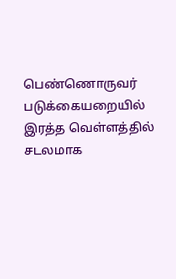பெண்ணொருவர் படுக்கையறையில் இரத்த வெள்ளத்தில் சடலமாக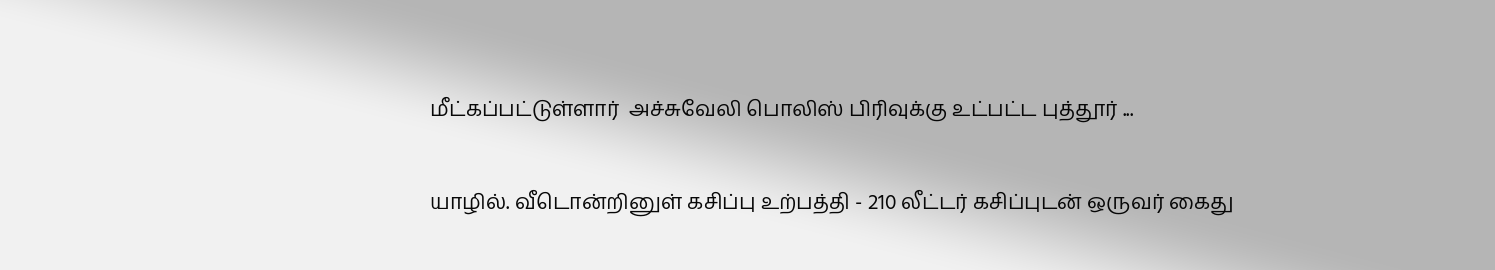மீட்கப்பட்டுள்ளார்  அச்சுவேலி பொலிஸ் பிரிவுக்கு உட்பட்ட புத்தூர் ...

யாழில். வீடொன்றினுள் கசிப்பு உற்பத்தி - 210 லீட்டர் கசிப்புடன் ஒருவர் கைது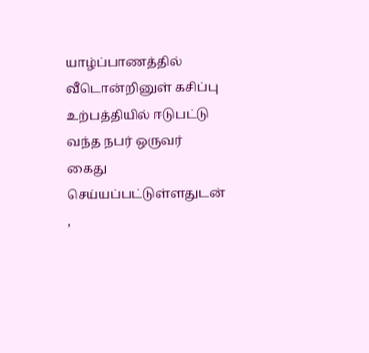யாழ்ப்பாணத்தில் வீடொன்றினுள் கசிப்பு உற்பத்தியில் ஈடுபட்டு வந்த நபர் ஒருவர் கைது செய்யப்பட்டுள்ளதுடன் ,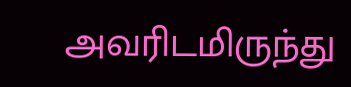அவரிடமிருந்து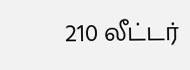210 லீட்டர்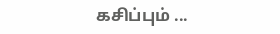கசிப்பும் ...